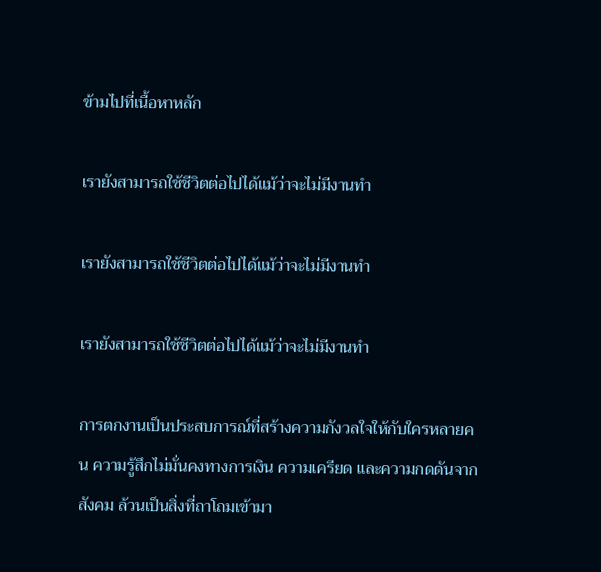ข้ามไปที่เนื้อหาหลัก

เรายังสามารถใช้ชีวิตต่อไปได้แม้ว่าจะไม่มีงานทำ

เรายังสามารถใช้ชีวิตต่อไปได้แม้ว่าจะไม่มีงานทำ

เรายังสามารถใช้ชีวิตต่อไปได้แม้ว่าจะไม่มีงานทำ

การตกงานเป็นประสบการณ์ที่สร้างความกังวลใจให้กับใครหลายคน ความรู้สึกไม่มั่นคงทางการเงิน ความเครียด และความกดดันจากสังคม ล้วนเป็นสิ่งที่ถาโถมเข้ามา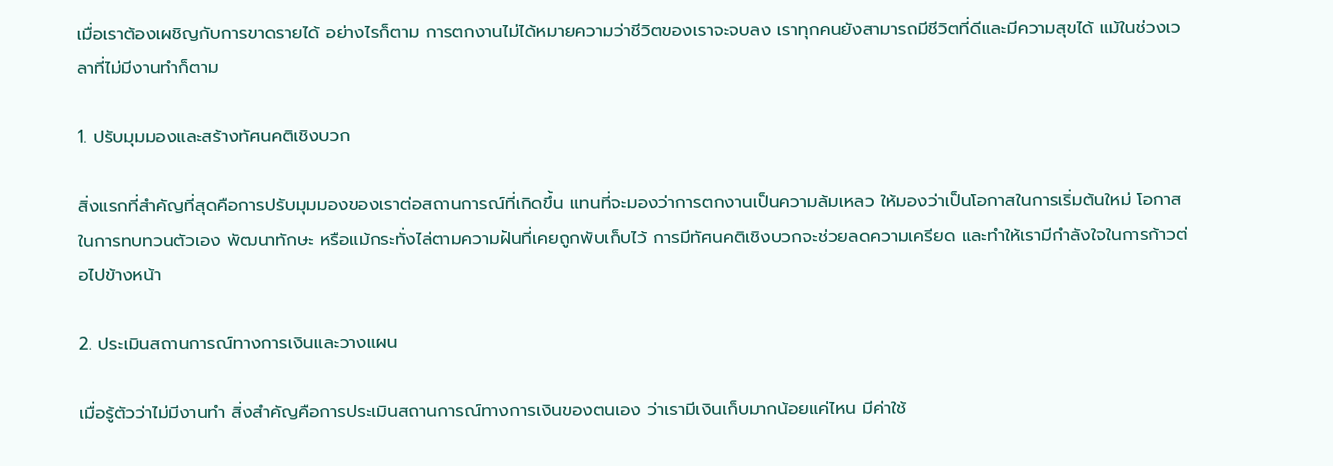เมื่อเราต้องเผชิญกับการขาดรายได้ อย่างไรก็ตาม การตกงานไม่ได้หมายความว่าชีวิตของเราจะจบลง เราทุกคนยังสามารถมีชีวิตที่ดีและมีความสุขได้ แม้ในช่วงเวลาที่ไม่มีงานทำก็ตาม

1. ปรับมุมมองและสร้างทัศนคติเชิงบวก

สิ่งแรกที่สำคัญที่สุดคือการปรับมุมมองของเราต่อสถานการณ์ที่เกิดขึ้น แทนที่จะมองว่าการตกงานเป็นความล้มเหลว ให้มองว่าเป็นโอกาสในการเริ่มต้นใหม่ โอกาสในการทบทวนตัวเอง พัฒนาทักษะ หรือแม้กระทั่งไล่ตามความฝันที่เคยถูกพับเก็บไว้ การมีทัศนคติเชิงบวกจะช่วยลดความเครียด และทำให้เรามีกำลังใจในการก้าวต่อไปข้างหน้า

2. ประเมินสถานการณ์ทางการเงินและวางแผน

เมื่อรู้ตัวว่าไม่มีงานทำ สิ่งสำคัญคือการประเมินสถานการณ์ทางการเงินของตนเอง ว่าเรามีเงินเก็บมากน้อยแค่ไหน มีค่าใช้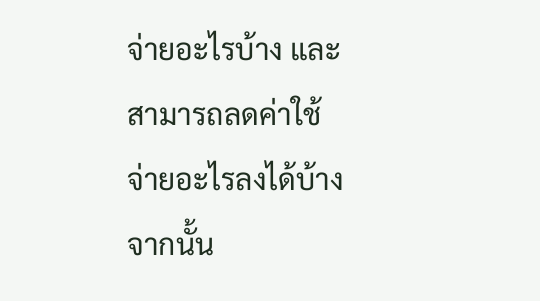จ่ายอะไรบ้าง และสามารถลดค่าใช้จ่ายอะไรลงได้บ้าง จากนั้น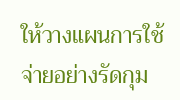ให้วางแผนการใช้จ่ายอย่างรัดกุม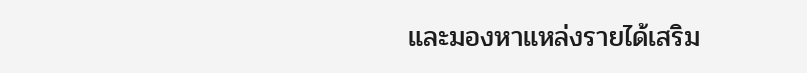และมองหาแหล่งรายได้เสริม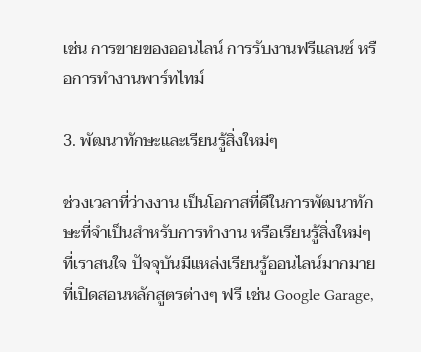เช่น การขายของออนไลน์ การรับงานฟรีแลนซ์ หรือการทำงานพาร์ทไทม์

3. พัฒนาทักษะและเรียนรู้สิ่งใหม่ๆ

ช่วงเวลาที่ว่างงาน เป็นโอกาสที่ดีในการพัฒนาทักษะที่จำเป็นสำหรับการทำงาน หรือเรียนรู้สิ่งใหม่ๆ ที่เราสนใจ ปัจจุบันมีแหล่งเรียนรู้ออนไลน์มากมาย ที่เปิดสอนหลักสูตรต่างๆ ฟรี เช่น Google Garage,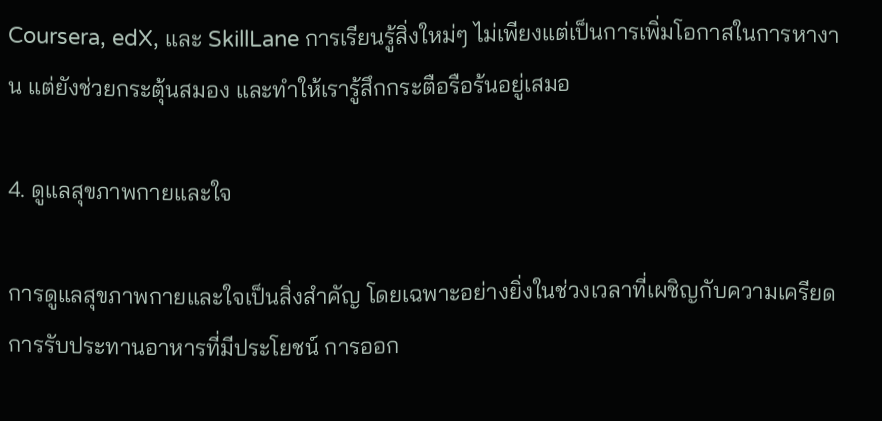Coursera, edX, และ SkillLane การเรียนรู้สิ่งใหม่ๆ ไม่เพียงแต่เป็นการเพิ่มโอกาสในการหางาน แต่ยังช่วยกระตุ้นสมอง และทำให้เรารู้สึกกระตือรือร้นอยู่เสมอ

4. ดูแลสุขภาพกายและใจ

การดูแลสุขภาพกายและใจเป็นสิ่งสำคัญ โดยเฉพาะอย่างยิ่งในช่วงเวลาที่เผชิญกับความเครียด การรับประทานอาหารที่มีประโยชน์ การออก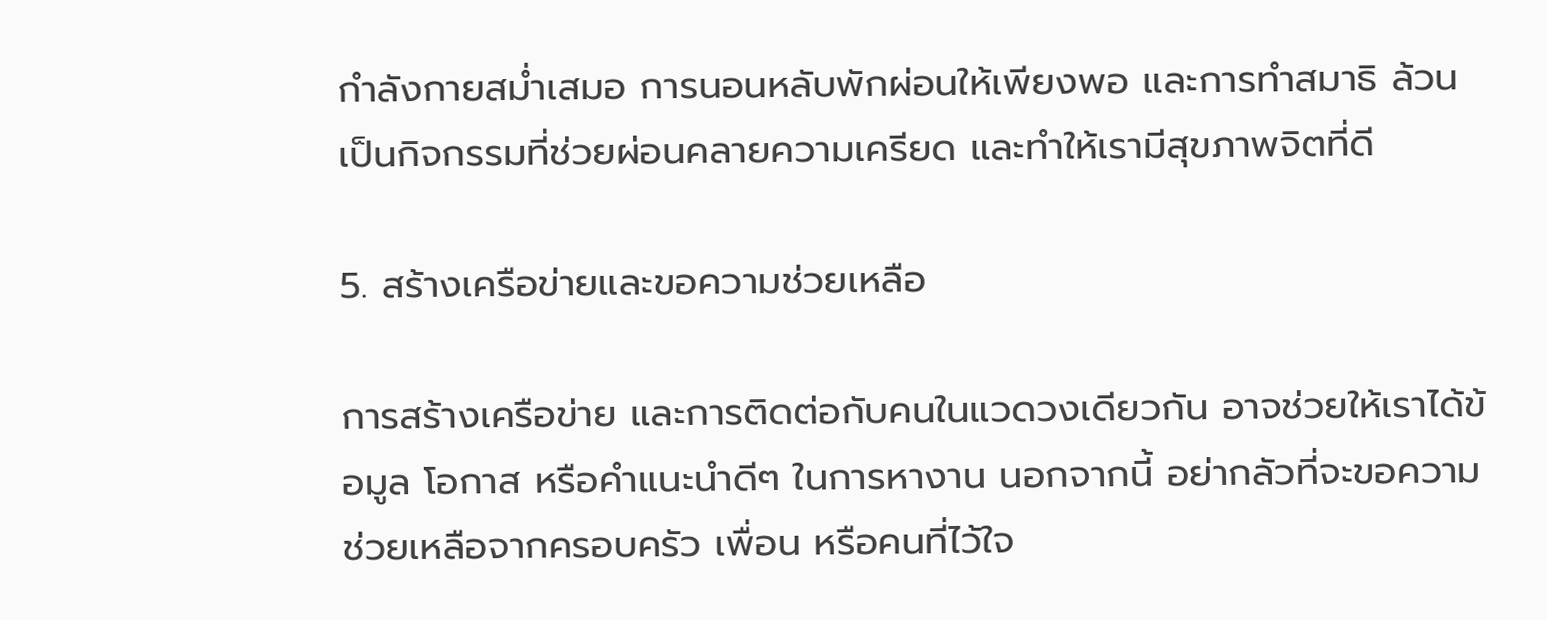กำลังกายสม่ำเสมอ การนอนหลับพักผ่อนให้เพียงพอ และการทำสมาธิ ล้วนเป็นกิจกรรมที่ช่วยผ่อนคลายความเครียด และทำให้เรามีสุขภาพจิตที่ดี

5. สร้างเครือข่ายและขอความช่วยเหลือ

การสร้างเครือข่าย และการติดต่อกับคนในแวดวงเดียวกัน อาจช่วยให้เราได้ข้อมูล โอกาส หรือคำแนะนำดีๆ ในการหางาน นอกจากนี้ อย่ากลัวที่จะขอความช่วยเหลือจากครอบครัว เพื่อน หรือคนที่ไว้ใจ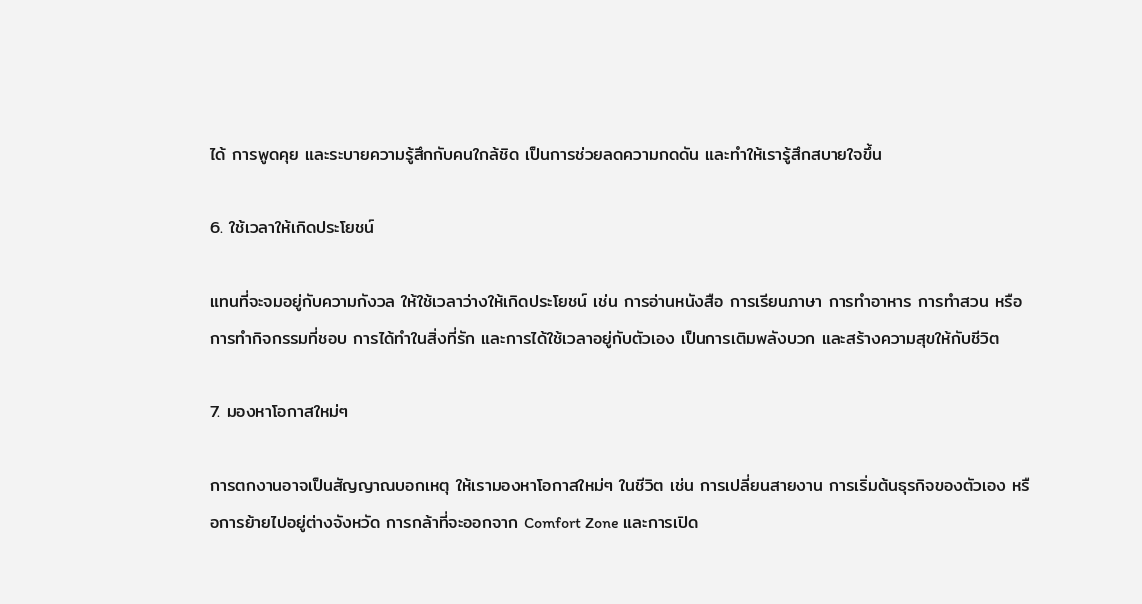ได้ การพูดคุย และระบายความรู้สึกกับคนใกล้ชิด เป็นการช่วยลดความกดดัน และทำให้เรารู้สึกสบายใจขึ้น

6. ใช้เวลาให้เกิดประโยชน์

แทนที่จะจมอยู่กับความกังวล ให้ใช้เวลาว่างให้เกิดประโยชน์ เช่น การอ่านหนังสือ การเรียนภาษา การทำอาหาร การทำสวน หรือการทำกิจกรรมที่ชอบ การได้ทำในสิ่งที่รัก และการได้ใช้เวลาอยู่กับตัวเอง เป็นการเติมพลังบวก และสร้างความสุขให้กับชีวิต

7. มองหาโอกาสใหม่ๆ

การตกงานอาจเป็นสัญญาณบอกเหตุ ให้เรามองหาโอกาสใหม่ๆ ในชีวิต เช่น การเปลี่ยนสายงาน การเริ่มต้นธุรกิจของตัวเอง หรือการย้ายไปอยู่ต่างจังหวัด การกล้าที่จะออกจาก Comfort Zone และการเปิด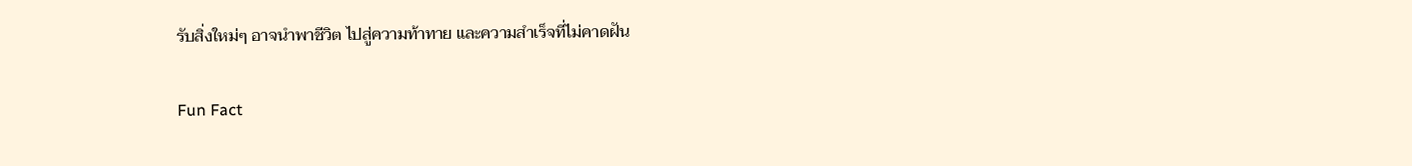รับสิ่งใหม่ๆ อาจนำพาชีวิต ไปสู่ความท้าทาย และความสำเร็จที่ไม่คาดฝัน

Fun Fact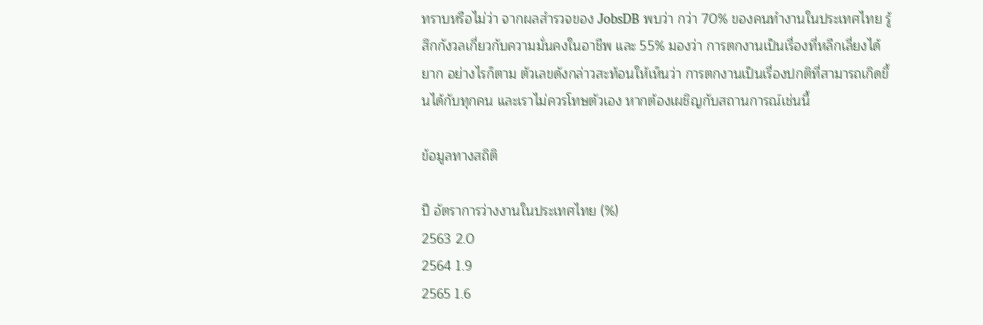ทราบหรือไม่ว่า จากผลสำรวจของ JobsDB พบว่า กว่า 70% ของคนทำงานในประเทศไทย รู้สึกกังวลเกี่ยวกับความมั่นคงในอาชีพ และ 55% มองว่า การตกงานเป็นเรื่องที่หลีกเลี่ยงได้ยาก อย่างไรก็ตาม ตัวเลขดังกล่าวสะท้อนให้เห็นว่า การตกงานเป็นเรื่องปกติที่สามารถเกิดขึ้นได้กับทุกคน และเราไม่ควรโทษตัวเอง หากต้องเผชิญกับสถานการณ์เช่นนี้

ข้อมูลทางสถิติ

ปี อัตราการว่างงานในประเทศไทย (%)
2563 2.0
2564 1.9
2565 1.6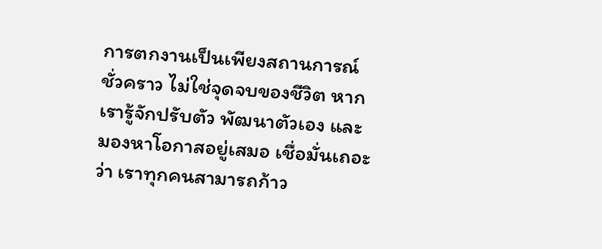การตกงานเป็นเพียงสถานการณ์ชั่วคราว ไม่ใช่จุดจบของชีวิต หากเรารู้จักปรับตัว พัฒนาตัวเอง และมองหาโอกาสอยู่เสมอ เชื่อมั่นเถอะว่า เราทุกคนสามารถก้าว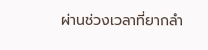ผ่านช่วงเวลาที่ยากลำ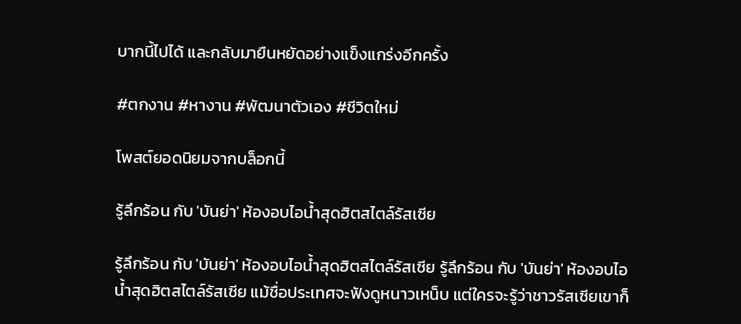บากนี้ไปได้ และกลับมายืนหยัดอย่างแข็งแกร่งอีกครั้ง

#ตกงาน #หางาน #พัฒนาตัวเอง #ชีวิตใหม่

โพสต์ยอดนิยมจากบล็อกนี้

รู้ลึกร้อน กับ 'บันย่า' ห้องอบไอน้ำสุดฮิตสไตล์รัสเซีย

รู้ลึกร้อน กับ 'บันย่า' ห้องอบไอน้ำสุดฮิตสไตล์รัสเซีย รู้ลึกร้อน กับ 'บันย่า' ห้องอบไอน้ำสุดฮิตสไตล์รัสเซีย แม้ชื่อประเทศจะฟังดูหนาวเหน็บ แต่ใครจะรู้ว่าชาวรัสเซียเขาก็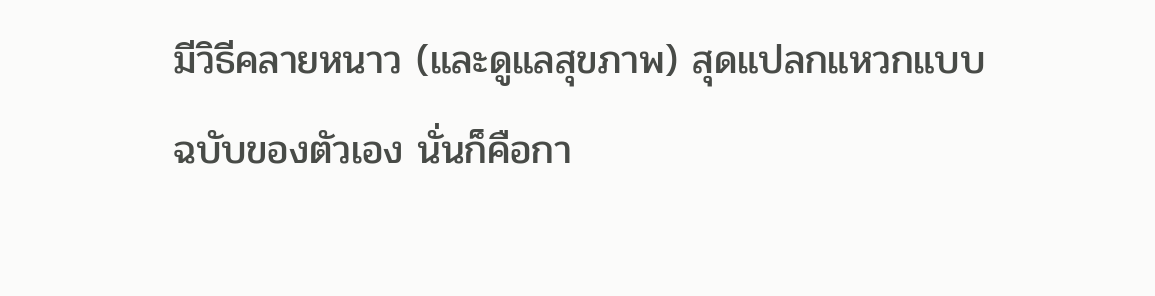มีวิธีคลายหนาว (และดูแลสุขภาพ) สุดแปลกแหวกแบบฉบับของตัวเอง นั่นก็คือกา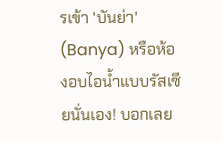รเข้า 'บันย่า' (Banya) หรือห้องอบไอน้ำแบบรัสเซียนั่นเอง! บอกเลย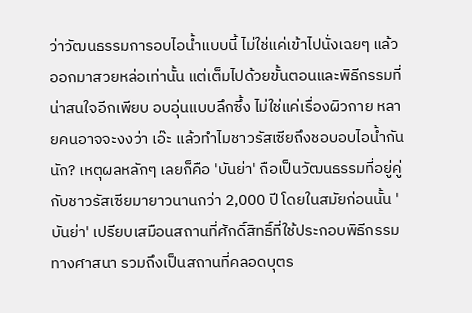ว่าวัฒนธรรมการอบไอน้ำแบบนี้ ไม่ใช่แค่เข้าไปนั่งเฉยๆ แล้วออกมาสวยหล่อเท่านั้น แต่เต็มไปด้วยขั้นตอนและพิธีกรรมที่น่าสนใจอีกเพียบ อบอุ่นแบบลึกซึ้ง ไม่ใช่แค่เรื่องผิวกาย หลายคนอาจจะงงว่า เอ๊ะ แล้วทำไมชาวรัสเซียถึงชอบอบไอน้ำกันนัก? เหตุผลหลักๆ เลยก็คือ 'บันย่า' ถือเป็นวัฒนธรรมที่อยู่คู่กับชาวรัสเซียมายาวนานกว่า 2,000 ปี โดยในสมัยก่อนนั้น 'บันย่า' เปรียบเสมือนสถานที่ศักดิ์สิทธิ์ที่ใช้ประกอบพิธีกรรมทางศาสนา รวมถึงเป็นสถานที่คลอดบุตร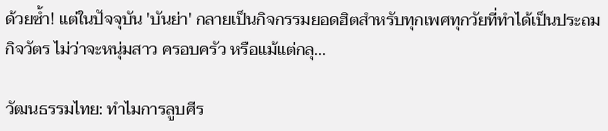ด้วยซ้ำ! แต่ในปัจจุบัน 'บันย่า' กลายเป็นกิจกรรมยอดฮิตสำหรับทุกเพศทุกวัยที่ทำได้เป็นประถมกิจวัตร ไม่ว่าจะหนุ่มสาว ครอบครัว หรือแม้แต่กลุ...

วัฒนธรรมไทย: ทำไมการลูบศีร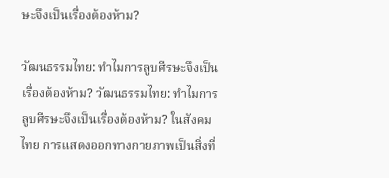ษะจึงเป็นเรื่องต้องห้าม?

วัฒนธรรมไทย: ทำไมการลูบศีรษะจึงเป็นเรื่องต้องห้าม? วัฒนธรรมไทย: ทำไมการลูบศีรษะจึงเป็นเรื่องต้องห้าม? ในสังคมไทย การแสดงออกทางกายภาพเป็นสิ่งที่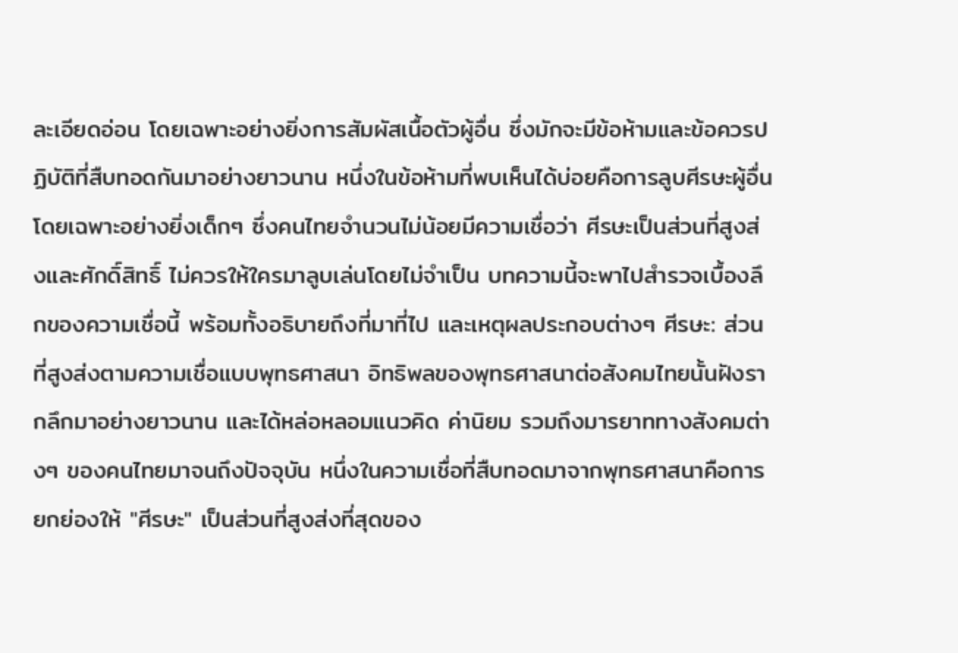ละเอียดอ่อน โดยเฉพาะอย่างยิ่งการสัมผัสเนื้อตัวผู้อื่น ซึ่งมักจะมีข้อห้ามและข้อควรปฏิบัติที่สืบทอดกันมาอย่างยาวนาน หนึ่งในข้อห้ามที่พบเห็นได้บ่อยคือการลูบศีรษะผู้อื่น โดยเฉพาะอย่างยิ่งเด็กๆ ซึ่งคนไทยจำนวนไม่น้อยมีความเชื่อว่า ศีรษะเป็นส่วนที่สูงส่งและศักดิ์สิทธิ์ ไม่ควรให้ใครมาลูบเล่นโดยไม่จำเป็น บทความนี้จะพาไปสำรวจเบื้องลึกของความเชื่อนี้ พร้อมทั้งอธิบายถึงที่มาที่ไป และเหตุผลประกอบต่างๆ ศีรษะ: ส่วนที่สูงส่งตามความเชื่อแบบพุทธศาสนา อิทธิพลของพุทธศาสนาต่อสังคมไทยนั้นฝังรากลึกมาอย่างยาวนาน และได้หล่อหลอมแนวคิด ค่านิยม รวมถึงมารยาททางสังคมต่างๆ ของคนไทยมาจนถึงปัจจุบัน หนึ่งในความเชื่อที่สืบทอดมาจากพุทธศาสนาคือการยกย่องให้ "ศีรษะ" เป็นส่วนที่สูงส่งที่สุดของ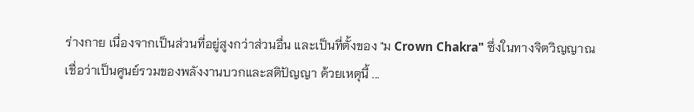ร่างกาย เนื่องจากเป็นส่วนที่อยู่สูงกว่าส่วนอื่น และเป็นที่ตั้งของ "ม Crown Chakra" ซึ่งในทางจิตวิญญาณเชื่อว่าเป็นศูนย์รวมของพลังงานบวกและสติปัญญา ด้วยเหตุนี้ ...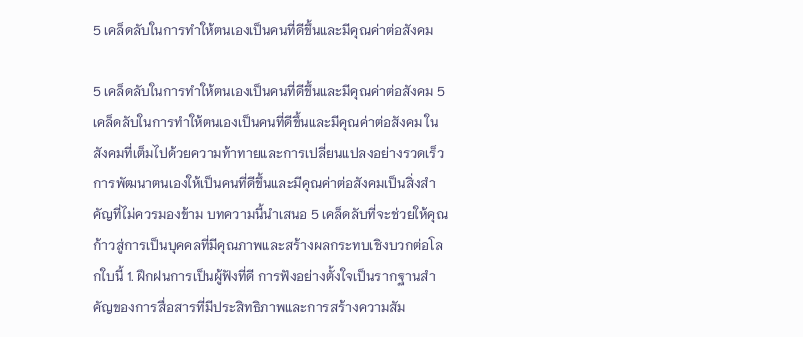5 เคล็ดลับในการทำให้ตนเองเป็นคนที่ดีขึ้นและมีคุณค่าต่อสังคม

5 เคล็ดลับในการทำให้ตนเองเป็นคนที่ดีขึ้นและมีคุณค่าต่อสังคม 5 เคล็ดลับในการทำให้ตนเองเป็นคนที่ดีขึ้นและมีคุณค่าต่อสังคม ในสังคมที่เต็มไปด้วยความท้าทายและการเปลี่ยนแปลงอย่างรวดเร็ว การพัฒนาตนเองให้เป็นคนที่ดีขึ้นและมีคุณค่าต่อสังคมเป็นสิ่งสำคัญที่ไม่ควรมองข้าม บทความนี้นำเสนอ 5 เคล็ดลับที่จะช่วยให้คุณก้าวสู่การเป็นบุคคลที่มีคุณภาพและสร้างผลกระทบเชิงบวกต่อโลกใบนี้ 1. ฝึกฝนการเป็นผู้ฟังที่ดี การฟังอย่างตั้งใจเป็นรากฐานสำคัญของการสื่อสารที่มีประสิทธิภาพและการสร้างความสัม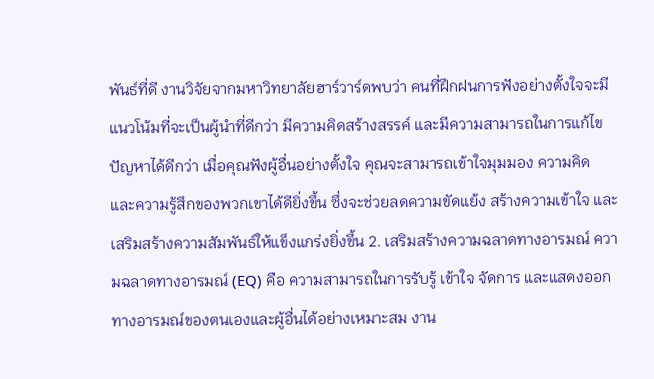พันธ์ที่ดี งานวิจัยจากมหาวิทยาลัยฮาร์วาร์ดพบว่า คนที่ฝึกฝนการฟังอย่างตั้งใจจะมีแนวโน้มที่จะเป็นผู้นำที่ดีกว่า มีความคิดสร้างสรรค์ และมีความสามารถในการแก้ไขปัญหาได้ดีกว่า เมื่อคุณฟังผู้อื่นอย่างตั้งใจ คุณจะสามารถเข้าใจมุมมอง ความคิด และความรู้สึกของพวกเขาได้ดียิ่งขึ้น ซึ่งจะช่วยลดความขัดแย้ง สร้างความเข้าใจ และเสริมสร้างความสัมพันธ์ให้แข็งแกร่งยิ่งขึ้น 2. เสริมสร้างความฉลาดทางอารมณ์ ความฉลาดทางอารมณ์ (EQ) คือ ความสามารถในการรับรู้ เข้าใจ จัดการ และแสดงออกทางอารมณ์ของตนเองและผู้อื่นได้อย่างเหมาะสม งาน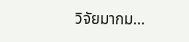วิจัยมากม...